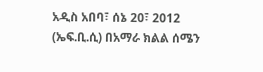አዲስ አበባ፣ ሰኔ 20፣ 2012 (ኤፍ.ቢ.ሲ) በአማራ ክልል ሰሜን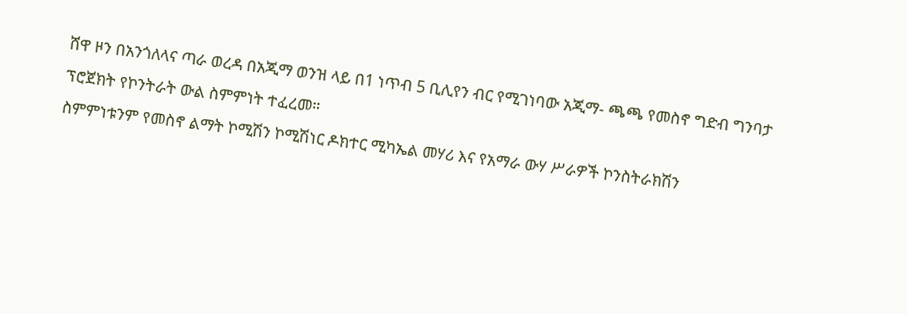ሸዋ ዞን በአንጎለላና ጣራ ወረዳ በአጂማ ወንዝ ላይ በ1 ነጥብ 5 ቢሊየን ብር የሚገነባው አጂማ- ጫጫ የመስኖ ግድብ ግንባታ ፕሮጀክት የኮንትራት ውል ስምምነት ተፈረመ።
ስምምነቱንም የመስኖ ልማት ኮሚሽን ኮሚሽነር ዶክተር ሚካኤል መሃሪ እና የአማራ ውሃ ሥራዎች ኮንስትራክሽን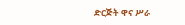ድርጅት ዋና ሥራ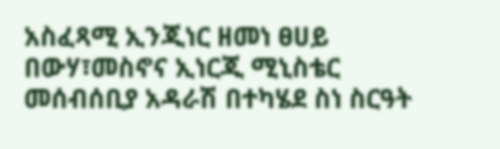አስፈጻሚ ኢንጂነር ዘመነ ፀሀይ በውሃ፣መስኖና ኢነርጂ ሚኒስቴር መሰብሰቢያ አዳራሽ በተካሄደ ስነ ስርዓት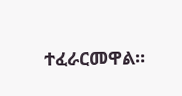ተፈራርመዋል።